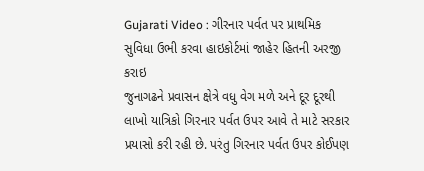Gujarati Video : ગીરનાર પર્વત પર પ્રાથમિક સુવિધા ઉભી કરવા હાઇકોર્ટમાં જાહેર હિતની અરજી કરાઇ
જુનાગઢને પ્રવાસન ક્ષેત્રે વધુ વેગ મળે અને દૂર દૂરથી લાખો યાત્રિકો ગિરનાર પર્વત ઉપર આવે તે માટે સરકાર પ્રયાસો કરી રહી છે. પરંતુ ગિરનાર પર્વત ઉપર કોઈપણ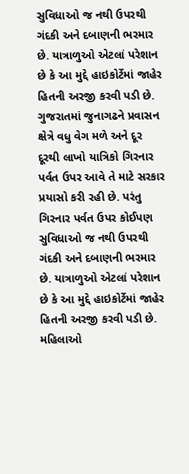સુવિધાઓ જ નથી ઉપરથી ગંદકી અને દબાણની ભરમાર છે. યાત્રાળુઓ એટલાં પરેશાન છે કે આ મુદ્દે હાઇકોર્ટેમાં જાહેર હિતની અરજી કરવી પડી છે.
ગુજરાતમાં જુનાગઢને પ્રવાસન ક્ષેત્રે વધુ વેગ મળે અને દૂર દૂરથી લાખો યાત્રિકો ગિરનાર પર્વત ઉપર આવે તે માટે સરકાર પ્રયાસો કરી રહી છે. પરંતુ ગિરનાર પર્વત ઉપર કોઈપણ સુવિધાઓ જ નથી ઉપરથી ગંદકી અને દબાણની ભરમાર છે. યાત્રાળુઓ એટલાં પરેશાન છે કે આ મુદ્દે હાઇકોર્ટેમાં જાહેર હિતની અરજી કરવી પડી છે.
મહિલાઓ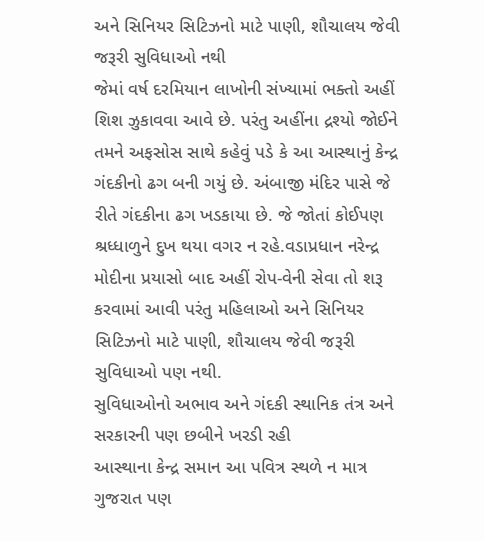અને સિનિયર સિટિઝનો માટે પાણી, શૌચાલય જેવી જરૂરી સુવિધાઓ નથી
જેમાં વર્ષ દરમિયાન લાખોની સંખ્યામાં ભક્તો અહીં શિશ ઝુકાવવા આવે છે. પરંતુ અહીંના દ્રશ્યો જોઈને તમને અફસોસ સાથે કહેવું પડે કે આ આસ્થાનું કેન્દ્ર ગંદકીનો ઢગ બની ગયું છે. અંબાજી મંદિર પાસે જે રીતે ગંદકીના ઢગ ખડકાયા છે. જે જોતાં કોઈપણ શ્રધ્ધાળુને દુખ થયા વગર ન રહે.વડાપ્રધાન નરેન્દ્ર મોદીના પ્રયાસો બાદ અહીં રોપ-વેની સેવા તો શરૂ કરવામાં આવી પરંતુ મહિલાઓ અને સિનિયર સિટિઝનો માટે પાણી, શૌચાલય જેવી જરૂરી સુવિધાઓ પણ નથી.
સુવિધાઓનો અભાવ અને ગંદકી સ્થાનિક તંત્ર અને સરકારની પણ છબીને ખરડી રહી
આસ્થાના કેન્દ્ર સમાન આ પવિત્ર સ્થળે ન માત્ર ગુજરાત પણ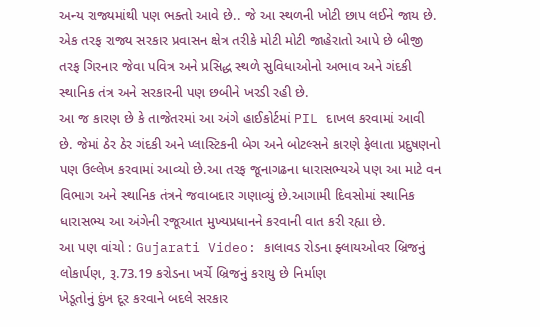અન્ય રાજ્યમાંથી પણ ભક્તો આવે છે.. જે આ સ્થળની ખોટી છાપ લઈને જાય છે. એક તરફ રાજ્ય સરકાર પ્રવાસન ક્ષેત્ર તરીકે મોટી મોટી જાહેરાતો આપે છે બીજી તરફ ગિરનાર જેવા પવિત્ર અને પ્રસિદ્ધ સ્થળે સુવિધાઓનો અભાવ અને ગંદકી સ્થાનિક તંત્ર અને સરકારની પણ છબીને ખરડી રહી છે.
આ જ કારણ છે કે તાજેતરમાં આ અંગે હાઈકોર્ટમાં PIL દાખલ કરવામાં આવી છે. જેમાં ઠેર ઠેર ગંદકી અને પ્લાસ્ટિકની બેગ અને બોટલ્સને કારણે ફેલાતા પ્રદુષણનો પણ ઉલ્લેખ કરવામાં આવ્યો છે.આ તરફ જૂનાગઢના ધારાસભ્યએ પણ આ માટે વન વિભાગ અને સ્થાનિક તંત્રને જવાબદાર ગણાવ્યું છે.આગામી દિવસોમાં સ્થાનિક ધારાસભ્ય આ અંગેની રજૂઆત મુખ્યપ્રધાનને કરવાની વાત કરી રહ્યા છે.
આ પણ વાંચો : Gujarati Video: કાલાવડ રોડના ફ્લાયઓવર બ્રિજનું લોકાર્પણ, રૂ.73.19 કરોડના ખર્ચે બ્રિજનું કરાયુ છે નિર્માણ
ખેડૂતોનું દુંખ દૂર કરવાને બદલે સરકાર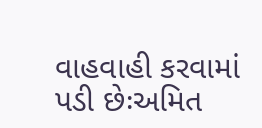વાહવાહી કરવામાં પડી છેઃઅમિત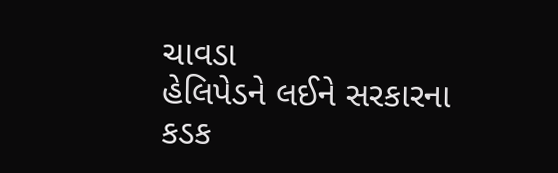ચાવડા
હેલિપેડને લઈને સરકારના કડક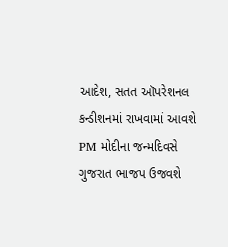આદેશ, સતત ઑપરેશનલ કન્ડીશનમાં રાખવામાં આવશે
PM મોદીના જન્મદિવસે ગુજરાત ભાજપ ઉજવશે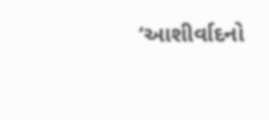‘આશીર્વાદનો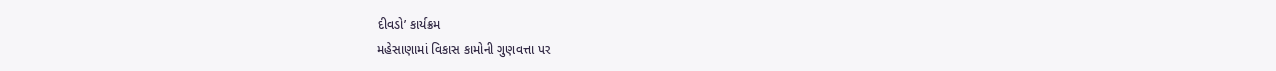દીવડો’ કાર્યક્રમ
મહેસાણામાં વિકાસ કામોની ગુણવત્તા પર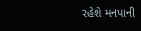રહેશે મનપાની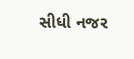સીધી નજર